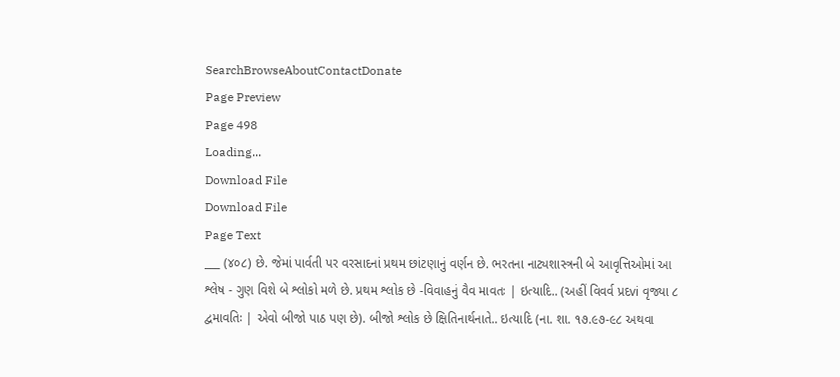SearchBrowseAboutContactDonate
Page Preview
Page 498
Loading...
Download File
Download File
Page Text
___ (૪૦૮) છે. જેમાં પાર્વતી પર વરસાદનાં પ્રથમ છાંટણાનું વર્ણન છે. ભરતના નાટ્યશાસ્ત્રની બે આવૃત્તિઓમાં આ શ્લેષ - ગુણ વિશે બે શ્લોકો મળે છે. પ્રથમ શ્લોક છે -વિવાહનું વૈવ માવતઃ | ઇત્યાદિ.. (અહીં વિવર્વ પ્રદvi વૃજ્યા ૮ દ્વમાવતિઃ | એવો બીજો પાઠ પણ છે). બીજો શ્લોક છે ક્ષિતિનાર્થનાતે.. ઇત્યાદિ (ના. શા. ૧૭.૯૭-૯૮ અથવા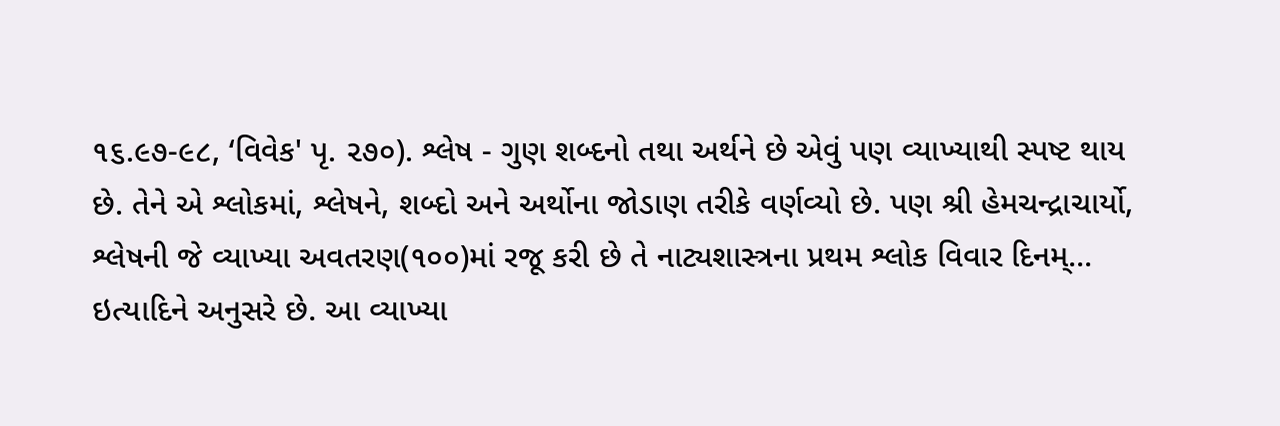૧૬.૯૭-૯૮, ‘વિવેક' પૃ. ૨૭૦). શ્લેષ - ગુણ શબ્દનો તથા અર્થને છે એવું પણ વ્યાખ્યાથી સ્પષ્ટ થાય છે. તેને એ શ્લોકમાં, શ્લેષને, શબ્દો અને અર્થોના જોડાણ તરીકે વર્ણવ્યો છે. પણ શ્રી હેમચન્દ્રાચાર્યો, શ્લેષની જે વ્યાખ્યા અવતરણ(૧૦૦)માં રજૂ કરી છે તે નાટ્યશાસ્ત્રના પ્રથમ શ્લોક વિવાર દિનમ્... ઇત્યાદિને અનુસરે છે. આ વ્યાખ્યા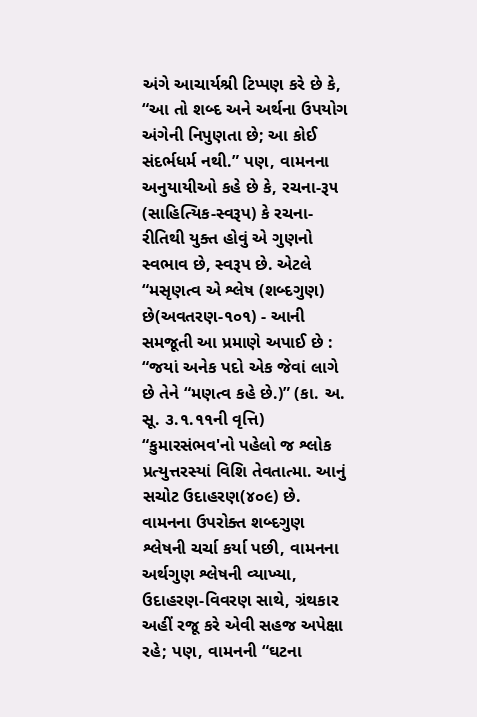અંગે આચાર્યશ્રી ટિપ્પણ કરે છે કે, “આ તો શબ્દ અને અર્થના ઉપયોગ અંગેની નિપુણતા છે; આ કોઈ સંદર્ભધર્મ નથી.” પણ, વામનના અનુયાયીઓ કહે છે કે, રચના-રૂ૫ (સાહિત્યિક-સ્વરૂપ) કે રચના-રીતિથી યુક્ત હોવું એ ગુણનો સ્વભાવ છે, સ્વરૂપ છે. એટલે “મસૃણત્વ એ શ્લેષ (શબ્દગુણ) છે(અવતરણ-૧૦૧) - આની સમજૂતી આ પ્રમાણે અપાઈ છે : “જયાં અનેક પદો એક જેવાં લાગે છે તેને “મણત્વ કહે છે.)” (કા. અ. સૂ. ૩.૧.૧૧ની વૃત્તિ) “કુમારસંભવ'નો પહેલો જ શ્લોક પ્રત્યુત્તરસ્યાં વિશિ તેવતાત્મા. આનું સચોટ ઉદાહરણ(૪૦૯) છે. વામનના ઉપરોક્ત શબ્દગુણ શ્લેષની ચર્ચા કર્યા પછી, વામનના અર્થગુણ શ્લેષની વ્યાખ્યા, ઉદાહરણ-વિવરણ સાથે, ગ્રંથકાર અહીં રજૂ કરે એવી સહજ અપેક્ષા રહે; પણ, વામનની “ઘટના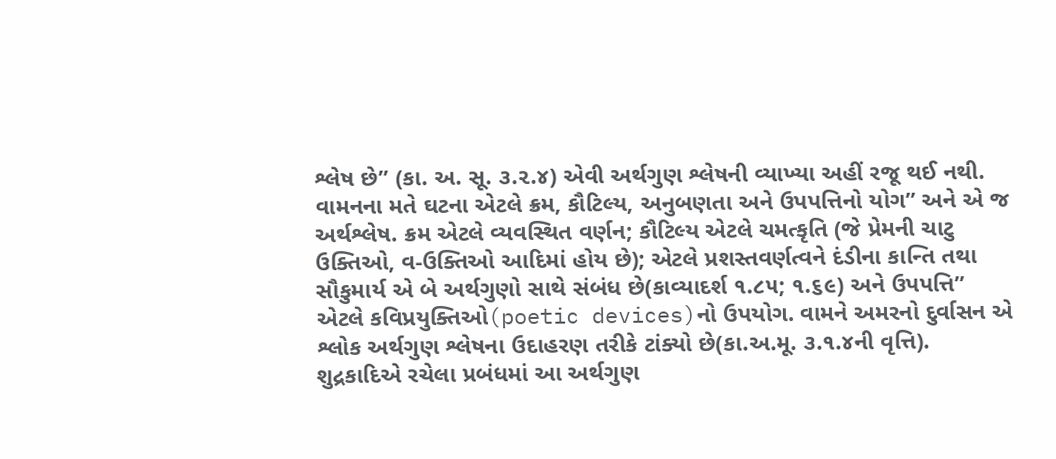શ્લેષ છે” (કા. અ. સૂ. ૩.૨.૪) એવી અર્થગુણ શ્લેષની વ્યાખ્યા અહીં રજૂ થઈ નથી. વામનના મતે ઘટના એટલે ક્રમ, કૌટિલ્ય, અનુબણતા અને ઉપપત્તિનો યોગ” અને એ જ અર્થશ્લેષ. ક્રમ એટલે વ્યવસ્થિત વર્ણન; કૌટિલ્ય એટલે ચમત્કૃતિ (જે પ્રેમની ચાટુ ઉક્તિઓ, વ-ઉક્તિઓ આદિમાં હોય છે); એટલે પ્રશસ્તવર્ણત્વને દંડીના કાન્તિ તથા સૌકુમાર્ય એ બે અર્થગુણો સાથે સંબંધ છે(કાવ્યાદર્શ ૧.૮૫; ૧.૬૯) અને ઉપપત્તિ” એટલે કવિપ્રયુક્તિઓ(poetic devices)નો ઉપયોગ. વામને અમરનો દુર્વાસન એ શ્લોક અર્થગુણ શ્લેષના ઉદાહરણ તરીકે ટાંક્યો છે(કા.અ.મૂ. ૩.૧.૪ની વૃત્તિ). શુદ્રકાદિએ રચેલા પ્રબંધમાં આ અર્થગુણ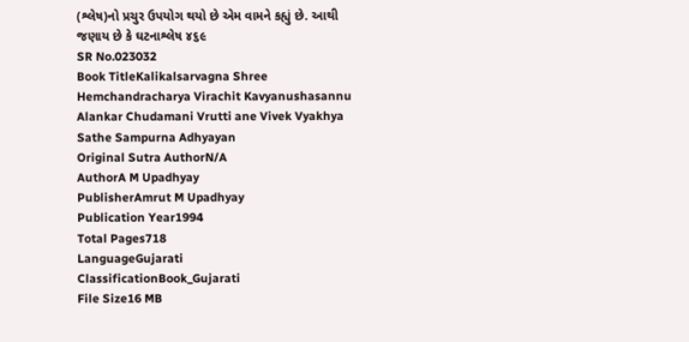(શ્લેષ)નો પ્રચુર ઉપયોગ થયો છે એમ વામને કહ્યું છે. આથી જણાય છે કે ઘટનાશ્લેષ ૪૬૯
SR No.023032
Book TitleKalikalsarvagna Shree Hemchandracharya Virachit Kavyanushasannu Alankar Chudamani Vrutti ane Vivek Vyakhya Sathe Sampurna Adhyayan
Original Sutra AuthorN/A
AuthorA M Upadhyay
PublisherAmrut M Upadhyay
Publication Year1994
Total Pages718
LanguageGujarati
ClassificationBook_Gujarati
File Size16 MB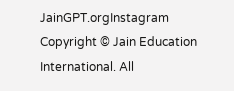JainGPT.orgInstagram
Copyright © Jain Education International. All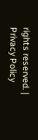rights reserved. | Privacy Policy